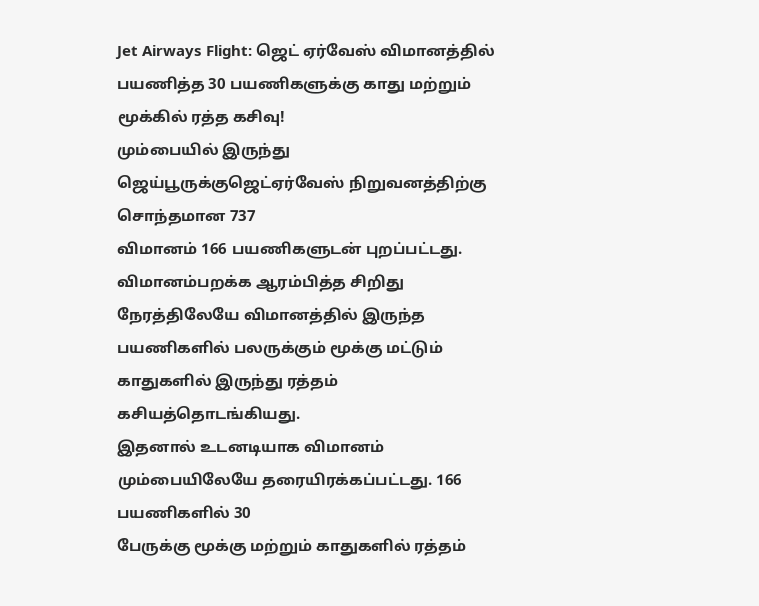Jet Airways Flight: ஜெட் ஏர்வேஸ் விமானத்தில் பயணித்த 30 பயணிகளுக்கு காது மற்றும் மூக்கில் ரத்த கசிவு!
மும்பையில் இருந்து ஜெய்பூருக்குஜெட்ஏர்வேஸ் நிறுவனத்திற்கு சொந்தமான 737
விமானம் 166 பயணிகளுடன் புறப்பட்டது. விமானம்பறக்க ஆரம்பித்த சிறிது
நேரத்திலேயே விமானத்தில் இருந்த பயணிகளில் பலருக்கும் மூக்கு மட்டும்
காதுகளில் இருந்து ரத்தம் கசியத்தொடங்கியது.
இதனால் உடனடியாக விமானம் மும்பையிலேயே தரையிரக்கப்பட்டது. 166 பயணிகளில் 30
பேருக்கு மூக்கு மற்றும் காதுகளில் ரத்தம்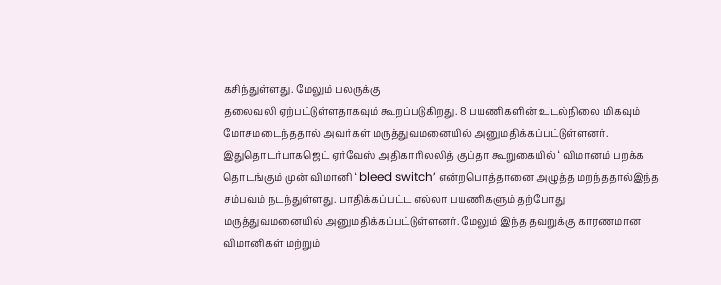கசிந்துள்ளது. மேலும் பலருக்கு
தலைவலி ஏற்பட்டுள்ளதாகவும் கூறப்படுகிறது. 8 பயணிகளின் உடல்நிலை மிகவும்
மோசமடைந்ததால் அவர்கள் மருத்துவமனையில் அனுமதிக்கப்பட்டுள்ளனர்.
இதுதொடர்பாகஜெட் ஏர்வேஸ் அதிகாரிலலித் குப்தா கூறுகையில் ‘ விமானம் பறக்க
தொடங்கும் முன் விமானி ‘ bleed switch’ என்றபொத்தானை அழுத்த மறந்ததால்இந்த
சம்பவம் நடந்துள்ளது. பாதிக்கப்பட்ட எல்லா பயணிகளும் தற்போது
மருத்துவமனையில் அனுமதிக்கப்பட்டுள்ளனர். மேலும் இந்த தவறுக்கு காரணமான
விமானிகள் மற்றும்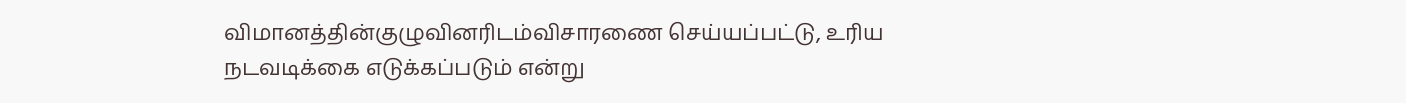விமானத்தின்குழுவினரிடம்விசாரணை செய்யப்பட்டு, உரிய
நடவடிக்கை எடுக்கப்படும் என்று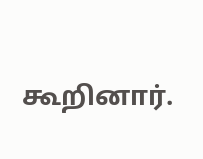கூறினார்.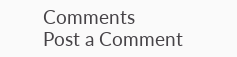Comments
Post a Comment